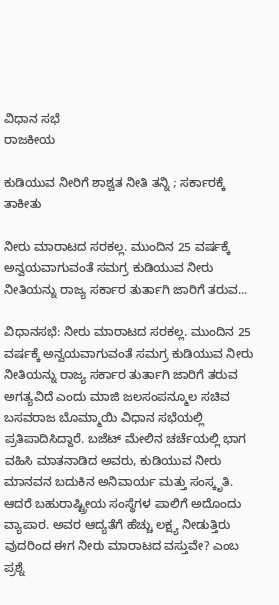ವಿಧಾನ ಸಭೆ
ರಾಜಕೀಯ

ಕುಡಿಯುವ ನೀರಿಗೆ ಶಾಶ್ವತ ನೀತಿ ತನ್ನಿ ; ಸರ್ಕಾರಕ್ಕೆ ತಾಕೀತು

ನೀರು ಮಾರಾಟದ ಸರಕಲ್ಲ. ಮುಂದಿನ 25 ವರ್ಷಕ್ಕೆ ಅನ್ವಯವಾಗುವಂತೆ ಸಮಗ್ರ ಕುಡಿಯುವ ನೀರು ನೀತಿಯನ್ನು ರಾಜ್ಯ ಸರ್ಕಾರ ತುರ್ತಾಗಿ ಜಾರಿಗೆ ತರುವ...

ವಿಧಾನಸಭೆ: ನೀರು ಮಾರಾಟದ ಸರಕಲ್ಲ. ಮುಂದಿನ 25 ವರ್ಷಕ್ಕೆ ಅನ್ವಯವಾಗುವಂತೆ ಸಮಗ್ರ ಕುಡಿಯುವ ನೀರು ನೀತಿಯನ್ನು ರಾಜ್ಯ ಸರ್ಕಾರ ತುರ್ತಾಗಿ ಜಾರಿಗೆ ತರುವ
ಅಗತ್ಯವಿದೆ ಎಂದು ಮಾಜಿ ಜಲಸಂಪನ್ಮೂಲ ಸಚಿವ ಬಸವರಾಜ ಬೊಮ್ಮಾಯಿ ವಿಧಾನ ಸಭೆಯಲ್ಲಿ ಪ್ರತಿಪಾದಿಸಿದ್ದಾರೆ. ಬಜೆಟ್ ಮೇಲಿನ ಚರ್ಚೆಯಲ್ಲಿ ಭಾಗ ವಹಿಸಿ ಮಾತನಾಡಿದ ಅವರು, ಕುಡಿಯುವ ನೀರು  ಮಾನವನ ಬದುಕಿನ ಅನಿವಾರ್ಯ ಮತ್ತು ಸಂಸ್ಕೃತಿ. ಆದರೆ ಬಹುರಾಷ್ಟ್ರೀಯ ಸಂಸ್ಥೆಗಳ ಪಾಲಿಗೆ ಅದೊಂದು ವ್ಯಾಪಾರ. ಅವರ ಆದ್ಯತೆಗೆ ಹೆಚ್ಚು ಲಕ್ಷ್ಯ ನೀಡುತ್ತಿರು ವುದರಿಂದ ಈಗ ನೀರು ಮಾರಾಟದ ವಸ್ತುವೇ? ಎಂಬ ಪ್ರಶ್ನೆ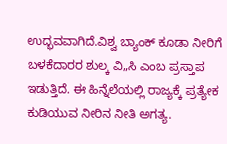ಉದ್ಭವವಾಗಿದೆ.ವಿಶ್ವ ಬ್ಯಾಂಕ್ ಕೂಡಾ ನೀರಿಗೆ ಬಳಕೆದಾರರ ಶುಲ್ಕ ವಿ„ಸಿ ಎಂಬ ಪ್ರಸ್ತಾಪ ಇಡುತ್ತಿದೆ. ಈ ಹಿನ್ನೆಲೆಯಲ್ಲಿ ರಾಜ್ಯಕ್ಕೆ ಪ್ರತ್ಯೇಕ ಕುಡಿಯುವ ನೀರಿನ ನೀತಿ ಅಗತ್ಯ.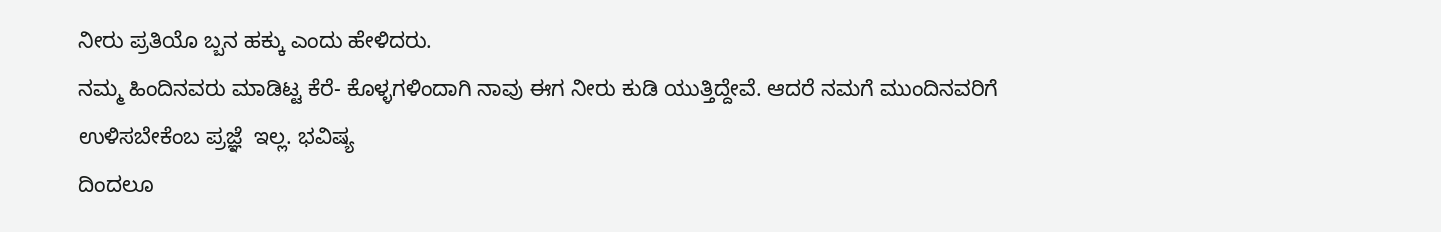ನೀರು ಪ್ರತಿಯೊ ಬ್ಬನ ಹಕ್ಕು ಎಂದು ಹೇಳಿದರು.
ನಮ್ಮ ಹಿಂದಿನವರು ಮಾಡಿಟ್ಟ ಕೆರೆ- ಕೊಳ್ಳಗಳಿಂದಾಗಿ ನಾವು ಈಗ ನೀರು ಕುಡಿ ಯುತ್ತಿದ್ದೇವೆ. ಆದರೆ ನಮಗೆ ಮುಂದಿನವರಿಗೆ ಉಳಿಸಬೇಕೆಂಬ ಪ್ರಜ್ಞೆ  ಇಲ್ಲ. ಭವಿಷ್ಯ
ದಿಂದಲೂ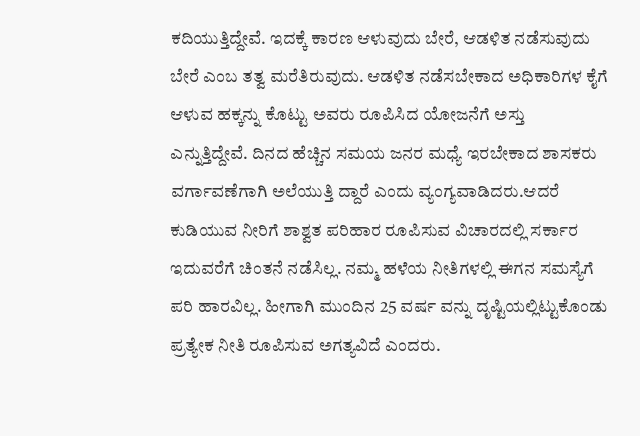ಕದಿಯುತ್ತಿದ್ದೇವೆ. ಇದಕ್ಕೆ ಕಾರಣ ಆಳುವುದು ಬೇರೆ, ಆಡಳಿತ ನಡೆಸುವುದು ಬೇರೆ ಎಂಬ ತತ್ವ ಮರೆತಿರುವುದು. ಆಡಳಿತ ನಡೆಸಬೇಕಾದ ಅಧಿಕಾರಿಗಳ ಕೈಗೆ ಆಳುವ ಹಕ್ಕನ್ನು ಕೊಟ್ಟು ಅವರು ರೂಪಿಸಿದ ಯೋಜನೆಗೆ ಅಸ್ತು ಎನ್ನುತ್ತಿದ್ದೇವೆ. ದಿನದ ಹೆಚ್ಚಿನ ಸಮಯ ಜನರ ಮಧ್ಯೆ ಇರಬೇಕಾದ ಶಾಸಕರು ವರ್ಗಾವಣೆಗಾಗಿ ಅಲೆಯುತ್ತಿ ದ್ದಾರೆ ಎಂದು ವ್ಯಂಗ್ಯವಾಡಿದರು.ಆದರೆ ಕುಡಿಯುವ ನೀರಿಗೆ ಶಾಶ್ವತ ಪರಿಹಾರ ರೂಪಿಸುವ ವಿಚಾರದಲ್ಲಿ ಸರ್ಕಾರ ಇದುವರೆಗೆ ಚಿಂತನೆ ನಡೆಸಿಲ್ಲ. ನಮ್ಮ ಹಳೆಯ ನೀತಿಗಳಲ್ಲಿ ಈಗನ ಸಮಸ್ಯೆಗೆ ಪರಿ ಹಾರವಿಲ್ಲ. ಹೀಗಾಗಿ ಮುಂದಿನ 25 ವರ್ಷ ವನ್ನು ದೃಷ್ಟಿಯಲ್ಲಿಟ್ಟುಕೊಂಡು ಪ್ರತ್ಯೇಕ ನೀತಿ ರೂಪಿಸುವ ಅಗತ್ಯವಿದೆ ಎಂದರು.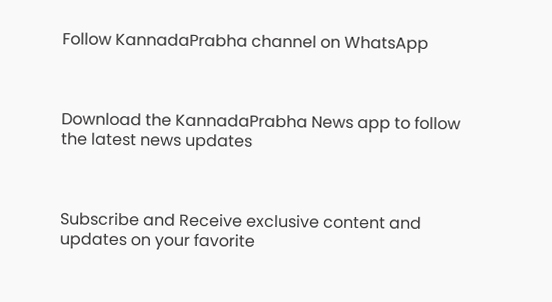Follow KannadaPrabha channel on WhatsApp



Download the KannadaPrabha News app to follow the latest news updates



Subscribe and Receive exclusive content and updates on your favorite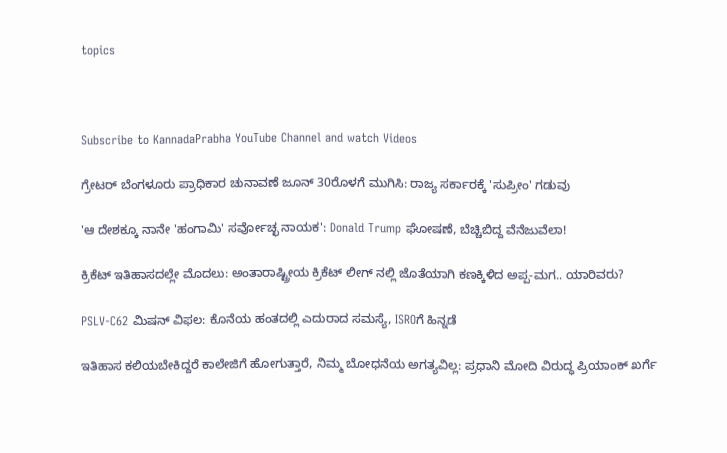topics



Subscribe to KannadaPrabha YouTube Channel and watch Videos

ಗ್ರೇಟರ್ ಬೆಂಗಳೂರು ಪ್ರಾಧಿಕಾರ ಚುನಾವಣೆ ಜೂನ್ 30ರೊಳಗೆ ಮುಗಿಸಿ: ರಾಜ್ಯ ಸರ್ಕಾರಕ್ಕೆ 'ಸುಪ್ರೀಂ' ಗಡುವು

'ಆ ದೇಶಕ್ಕೂ ನಾನೇ 'ಹಂಗಾಮಿ' ಸರ್ವೋಚ್ಛ ನಾಯಕ': Donald Trump ಘೋಷಣೆ, ಬೆಚ್ಚಿಬಿದ್ದ ವೆನೆಜುವೆಲಾ!

ಕ್ರಿಕೆಟ್ ಇತಿಹಾಸದಲ್ಲೇ ಮೊದಲು: ಅಂತಾರಾಷ್ಟ್ರೀಯ ಕ್ರಿಕೆಟ್ ಲೀಗ್ ನಲ್ಲಿ ಜೊತೆಯಾಗಿ ಕಣಕ್ಕಿಳಿದ ಅಪ್ಪ-ಮಗ.. ಯಾರಿವರು?

PSLV-C62 ಮಿಷನ್ ವಿಫಲ: ಕೊನೆಯ ಹಂತದಲ್ಲಿ ಎದುರಾದ ಸಮಸ್ಯೆ, ISROಗೆ ಹಿನ್ನಡೆ

ಇತಿಹಾಸ ಕಲಿಯಬೇಕಿದ್ದರೆ ಕಾಲೇಜಿಗೆ ಹೋಗುತ್ತಾರೆ, ನಿಮ್ಮ ಬೋಧನೆಯ ಅಗತ್ಯವಿಲ್ಲ: ಪ್ರಧಾನಿ ಮೋದಿ ವಿರುದ್ಧ ಪ್ರಿಯಾಂಕ್ ಖರ್ಗೆ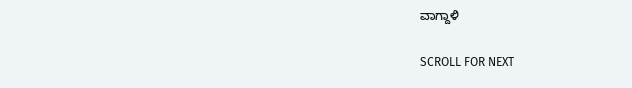ವಾಗ್ದಾಳಿ

SCROLL FOR NEXT